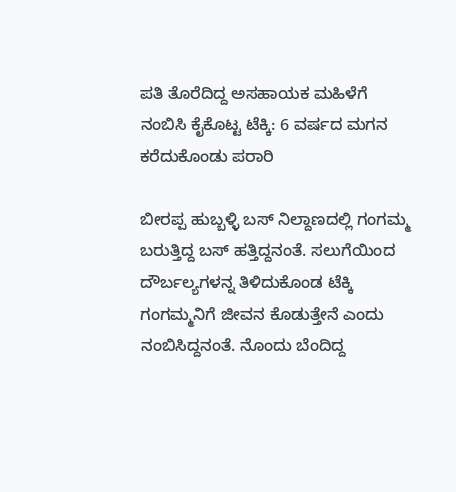ಪತಿ ತೊರೆದಿದ್ದ ಅಸಹಾಯಕ ಮಹಿಳೆಗೆ ನಂಬಿಸಿ ಕೈಕೊಟ್ಟ ಟೆಕ್ಕಿ: 6 ವರ್ಷದ ಮಗನ ಕರೆದುಕೊಂಡು ಪರಾರಿ

ಬೀರಪ್ಪ ಹುಬ್ಬಳ್ಳಿ ಬಸ್ ನಿಲ್ದಾಣದಲ್ಲಿ ಗಂಗಮ್ಮ ಬರುತ್ತಿದ್ದ ಬಸ್ ಹತ್ತಿದ್ದನಂತೆ. ಸಲುಗೆಯಿಂದ ದೌರ್ಬಲ್ಯಗಳನ್ನ ತಿಳಿದುಕೊಂಡ ಟೆಕ್ಕಿ ಗಂಗಮ್ಮನಿಗೆ ಜೀವನ ಕೊಡುತ್ತೇನೆ ಎಂದು ನಂಬಿಸಿದ್ದನಂತೆ. ನೊಂದು ಬೆಂದಿದ್ದ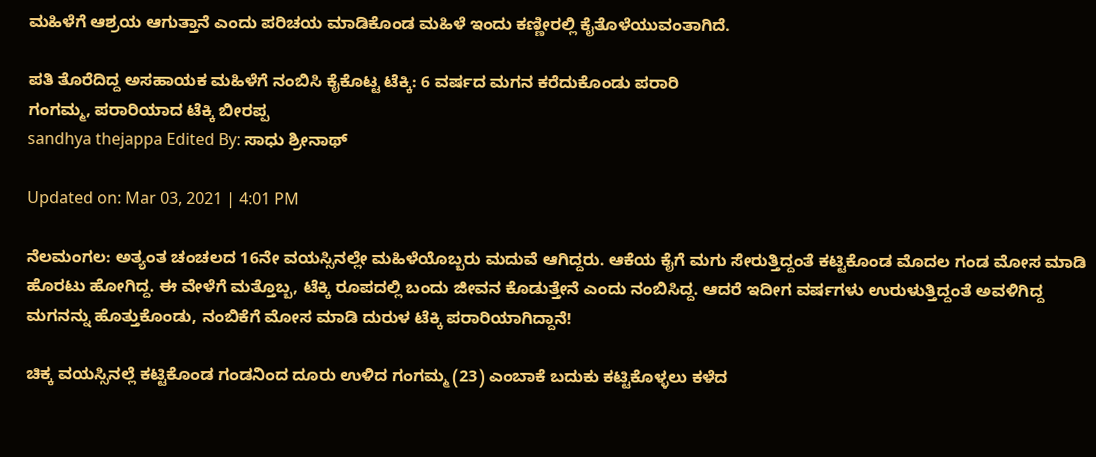ಮಹಿಳೆಗೆ ಆಶ್ರಯ ಆಗುತ್ತಾನೆ ಎಂದು ಪರಿಚಯ ಮಾಡಿಕೊಂಡ ಮಹಿಳೆ ಇಂದು ಕಣ್ಣೀರಲ್ಲಿ ಕೈತೊಳೆಯುವಂತಾಗಿದೆ.

ಪತಿ ತೊರೆದಿದ್ದ ಅಸಹಾಯಕ ಮಹಿಳೆಗೆ ನಂಬಿಸಿ ಕೈಕೊಟ್ಟ ಟೆಕ್ಕಿ: 6 ವರ್ಷದ ಮಗನ ಕರೆದುಕೊಂಡು ಪರಾರಿ
ಗಂಗಮ್ಮ, ಪರಾರಿಯಾದ ಟೆಕ್ಕಿ ಬೀರಪ್ಪ
sandhya thejappa Edited By: ಸಾಧು ಶ್ರೀನಾಥ್

Updated on: Mar 03, 2021 | 4:01 PM

ನೆಲಮಂಗಲ: ಅತ್ಯಂತ ಚಂಚಲದ 16ನೇ ವಯಸ್ಸಿನಲ್ಲೇ ಮಹಿಳೆಯೊಬ್ಬರು ಮದುವೆ ಆಗಿದ್ದರು. ಆಕೆಯ ಕೈಗೆ ಮಗು ಸೇರುತ್ತಿದ್ದಂತೆ ಕಟ್ಟಿಕೊಂಡ ಮೊದಲ ಗಂಡ ಮೋಸ ಮಾಡಿ ಹೊರಟು ಹೋಗಿದ್ದ. ಈ ವೇಳೆಗೆ ಮತ್ತೊಬ್ಬ, ಟೆಕ್ಕಿ ರೂಪದಲ್ಲಿ ಬಂದು ಜೀವನ ಕೊಡುತ್ತೇನೆ ಎಂದು ನಂಬಿಸಿದ್ದ. ಆದರೆ ಇದೀಗ ವರ್ಷಗಳು ಉರುಳುತ್ತಿದ್ದಂತೆ ಅವಳಿಗಿದ್ದ ಮಗನನ್ನು ಹೊತ್ತುಕೊಂಡು, ನಂಬಿಕೆಗೆ ಮೋಸ ಮಾಡಿ ದುರುಳ ಟೆಕ್ಕಿ ಪರಾರಿಯಾಗಿದ್ದಾನೆ!

ಚಿಕ್ಕ ವಯಸ್ಸಿನಲ್ಲೆ ಕಟ್ಟಿಕೊಂಡ ಗಂಡನಿಂದ ದೂರು ಉಳಿದ ಗಂಗಮ್ಮ (23) ಎಂಬಾಕೆ ಬದುಕು ಕಟ್ಟಿಕೊಳ್ಳಲು ಕಳೆದ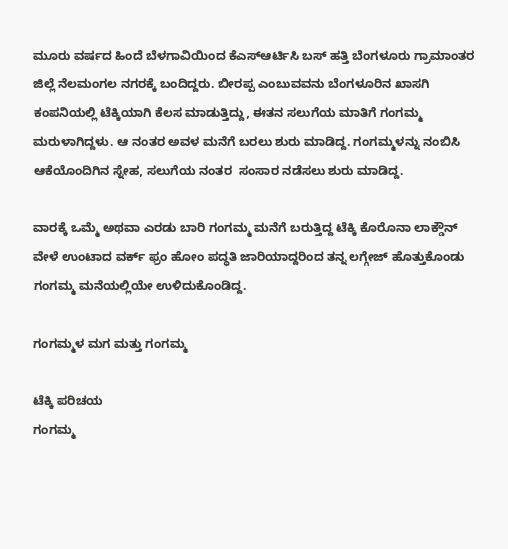ಮೂರು ವರ್ಷದ ಹಿಂದೆ ಬೆಳಗಾವಿಯಿಂದ ಕೆಎಸ್ಆರ್ಟಿಸಿ ಬಸ್ ಹತ್ತಿ ಬೆಂಗಳೂರು ಗ್ರಾಮಾಂತರ ಜಿಲ್ಲೆ ನೆಲಮಂಗಲ ನಗರಕ್ಕೆ ಬಂದಿದ್ದರು. ಬೀರಪ್ಪ ಎಂಬುವವನು ಬೆಂಗಳೂರಿನ ಖಾಸಗಿ ಕಂಪನಿಯಲ್ಲಿ ಟೆಕ್ಕಿಯಾಗಿ ಕೆಲಸ ಮಾಡುತ್ತಿದ್ದು, ಈತನ ಸಲುಗೆಯ ಮಾತಿಗೆ ಗಂಗಮ್ಮ ಮರುಳಾಗಿದ್ದಳು. ಆ ನಂತರ ಅವಳ ಮನೆಗೆ ಬರಲು ಶುರು ಮಾಡಿದ್ದ. ಗಂಗಮ್ಮಳನ್ನು ನಂಬಿಸಿ ಆಕೆಯೊಂದಿಗಿನ ಸ್ನೇಹ, ಸಲುಗೆಯ ನಂತರ  ಸಂಸಾರ ನಡೆಸಲು ಶುರು ಮಾಡಿದ್ದ.

ವಾರಕ್ಕೆ ಒಮ್ಮೆ ಅಥವಾ ಎರಡು ಬಾರಿ ಗಂಗಮ್ಮ ಮನೆಗೆ ಬರುತ್ತಿದ್ದ ಟೆಕ್ಕಿ ಕೊರೊನಾ ಲಾಕ್ಡೌನ್ ವೇಳೆ ಉಂಟಾದ ವರ್ಕ್ ಫ್ರಂ ಹೋಂ ಪದ್ಧತಿ ಜಾರಿಯಾದ್ದರಿಂದ ತನ್ನ ಲಗ್ಗೇಜ್ ಹೊತ್ತುಕೊಂಡು ಗಂಗಮ್ಮ ಮನೆಯಲ್ಲಿಯೇ ಉಳಿದುಕೊಂಡಿದ್ದ.

ಗಂಗಮ್ಮಳ ಮಗ ಮತ್ತು ಗಂಗಮ್ಮ

ಟೆಕ್ಕಿ ಪರಿಚಯ
ಗಂಗಮ್ಮ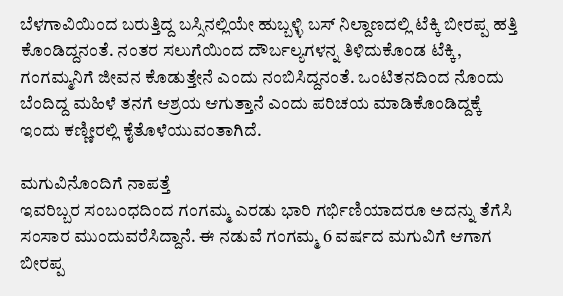ಬೆಳಗಾವಿಯಿಂದ ಬರುತ್ತಿದ್ದ ಬಸ್ಸಿನಲ್ಲಿಯೇ ಹುಬ್ಬಳ್ಳಿ ಬಸ್ ನಿಲ್ದಾಣದಲ್ಲಿ ಟೆಕ್ಕಿ ಬೀರಪ್ಪ ಹತ್ತಿ ಕೊಂಡಿದ್ದನಂತೆ. ನಂತರ ಸಲುಗೆಯಿಂದ ದೌರ್ಬಲ್ಯಗಳನ್ನ ತಿಳಿದುಕೊಂಡ ಟೆಕ್ಕಿ, ಗಂಗಮ್ಮನಿಗೆ ಜೀವನ ಕೊಡುತ್ತೇನೆ ಎಂದು ನಂಬಿಸಿದ್ದನಂತೆ. ಒಂಟಿತನದಿಂದ ನೊಂದು ಬೆಂದಿದ್ದ ಮಹಿಳೆ ತನಗೆ ಆಶ್ರಯ ಆಗುತ್ತಾನೆ ಎಂದು ಪರಿಚಯ ಮಾಡಿಕೊಂಡಿದ್ದಕ್ಕೆ ಇಂದು ಕಣ್ಣೀರಲ್ಲಿ ಕೈತೊಳೆಯುವಂತಾಗಿದೆ.

ಮಗುವಿನೊಂದಿಗೆ ನಾಪತ್ತೆ
ಇವರಿಬ್ಬರ ಸಂಬಂಧದಿಂದ ಗಂಗಮ್ಮ ಎರಡು ಭಾರಿ ಗರ್ಭಿಣಿಯಾದರೂ ಅದನ್ನು ತೆಗೆಸಿ ಸಂಸಾರ ಮುಂದುವರೆಸಿದ್ದಾನೆ. ಈ ನಡುವೆ ಗಂಗಮ್ಮ 6 ವರ್ಷದ ಮಗುವಿಗೆ ಆಗಾಗ ಬೀರಪ್ಪ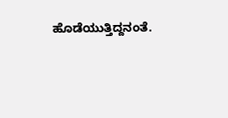ಹೊಡೆಯುತ್ತಿದ್ದನಂತೆ.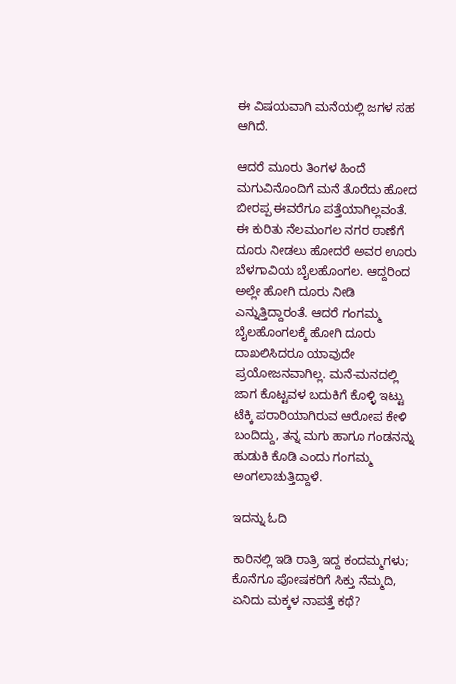ಈ ವಿಷಯವಾಗಿ ಮನೆಯಲ್ಲಿ ಜಗಳ ಸಹ ಆಗಿದೆ.

ಆದರೆ ಮೂರು ತಿಂಗಳ ಹಿಂದೆ ಮಗುವಿನೊಂದಿಗೆ ಮನೆ ತೊರೆದು ಹೋದ ಬೀರಪ್ಪ ಈವರೆಗೂ ಪತ್ತೆಯಾಗಿಲ್ಲವಂತೆ. ಈ ಕುರಿತು ನೆಲಮಂಗಲ ನಗರ ಠಾಣೆಗೆ ದೂರು ನೀಡಲು ಹೋದರೆ ಅವರ ಊರು ಬೆಳಗಾವಿಯ ಬೈಲಹೊಂಗಲ. ಆದ್ದರಿಂದ ಅಲ್ಲೇ ಹೋಗಿ ದೂರು ನೀಡಿ ಎನ್ನುತ್ತಿದ್ದಾರಂತೆ. ಆದರೆ ಗಂಗಮ್ಮ ಬೈಲಹೊಂಗಲಕ್ಕೆ ಹೋಗಿ ದೂರು ದಾಖಲಿಸಿದರೂ ಯಾವುದೇ ಪ್ರಯೋಜನವಾಗಿಲ್ಲ. ಮನೆ-ಮನದಲ್ಲಿ ಜಾಗ ಕೊಟ್ಟವಳ ಬದುಕಿಗೆ ಕೊಳ್ಳಿ ಇಟ್ಟು ಟೆಕ್ಕಿ ಪರಾರಿಯಾಗಿರುವ ಆರೋಪ ಕೇಳಿ ಬಂದಿದ್ದು, ತನ್ನ ಮಗು ಹಾಗೂ ಗಂಡನನ್ನು ಹುಡುಕಿ ಕೊಡಿ ಎಂದು ಗಂಗಮ್ಮ ಅಂಗಲಾಚುತ್ತಿದ್ದಾಳೆ.

ಇದನ್ನು ಓದಿ

ಕಾರಿನಲ್ಲಿ ಇಡಿ ರಾತ್ರಿ ಇದ್ದ ಕಂದಮ್ಮಗಳು; ಕೊನೆಗೂ ಪೋಷಕರಿಗೆ ಸಿಕ್ತು ನೆಮ್ಮದಿ, ಏನಿದು ಮಕ್ಕಳ ನಾಪತ್ತೆ ಕಥೆ?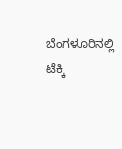ಬೆಂಗಳೂರಿನಲ್ಲಿ ಟೆಕ್ಕಿ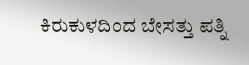ಕಿರುಕುಳದಿಂದ ಬೇಸತ್ತು ಪತ್ನಿ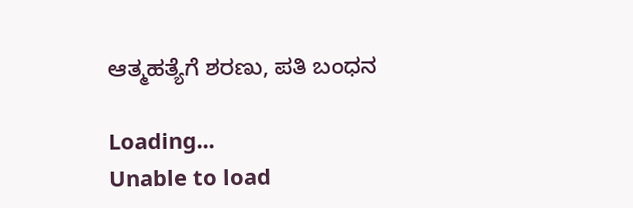ಆತ್ಮಹತ್ಯೆಗೆ ಶರಣು, ಪತಿ ಬಂಧನ

Loading...
Unable to load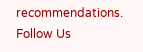recommendations.
Follow Us